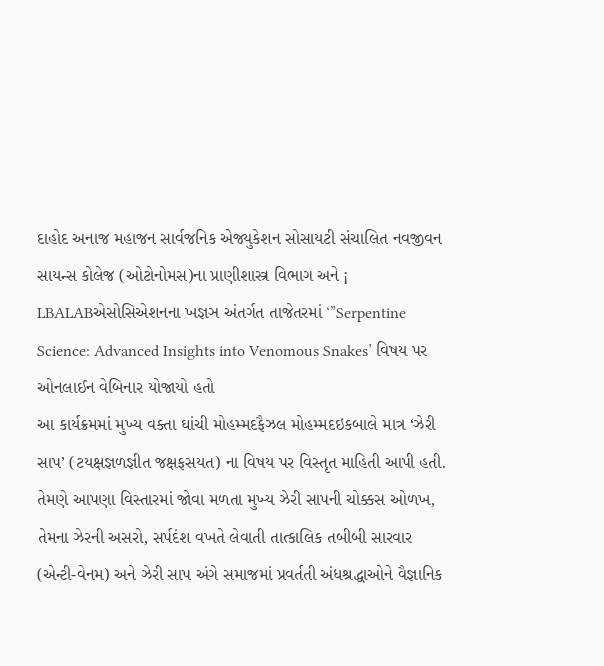દાહોદ અનાજ મહાજન સાર્વજનિક એજ્યુકેશન સોસાયટી સંચાલિત નવજીવન સાયન્સ કોલેજ (ઓટોનોમસ)ના પ્રાણીશાસ્ત્ર વિભાગ અને ¡ LBALABએસોસિએશનના ખજ્ઞઞ અંતર્ગત તાજેતરમાં ‘”Serpentine Science: Advanced Insights into Venomous Snakes’ વિષય પર ઓનલાઈન વેબિનાર યોજાયો હતો
આ કાર્યક્રમમાં મુખ્ય વક્તા ઘાંચી મોહમ્મદફૈઝલ મોહમ્મદઇકબાલે માત્ર ‘ઝેરી સાપ’ (ટયક્ષજ્ઞળજ્ઞીત જક્ષફસયત) ના વિષય પર વિસ્તૃત માહિતી આપી હતી. તેમણે આપણા વિસ્તારમાં જોવા મળતા મુખ્ય ઝેરી સાપની ચોક્કસ ઓળખ, તેમના ઝેરની અસરો, સર્પદંશ વખતે લેવાતી તાત્કાલિક તબીબી સારવાર (એન્ટી-વેનમ) અને ઝેરી સાપ અંગે સમાજમાં પ્રવર્તતી અંધશ્રદ્ધાઓને વૈજ્ઞાનિક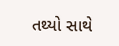તથ્યો સાથે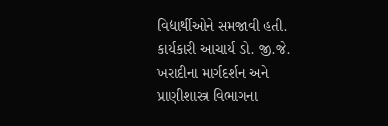વિદ્યાર્થીઓને સમજાવી હતી.
કાર્યકારી આચાર્ય ડો. જી.જે. ખરાદીના માર્ગદર્શન અને પ્રાણીશાસ્ત્ર વિભાગના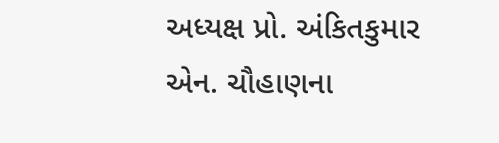અધ્યક્ષ પ્રો. અંકિતકુમાર એન. ચૌહાણના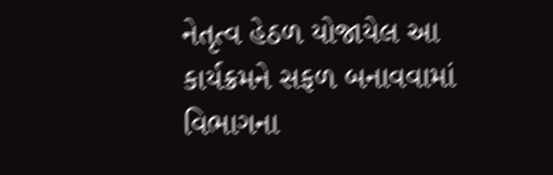નેતૃત્વ હેઠળ યોજાયેલ આ કાર્યક્રમને સફળ બનાવવામાં વિભાગના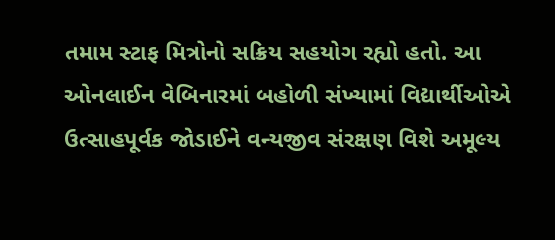તમામ સ્ટાફ મિત્રોનો સક્રિય સહયોગ રહ્યો હતો. આ ઓનલાઈન વેબિનારમાં બહોળી સંખ્યામાં વિદ્યાર્થીઓએ ઉત્સાહપૂર્વક જોડાઈને વન્યજીવ સંરક્ષણ વિશે અમૂલ્ય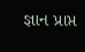જ્ઞાન પ્રાપ્ત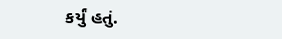કર્યું હતું.